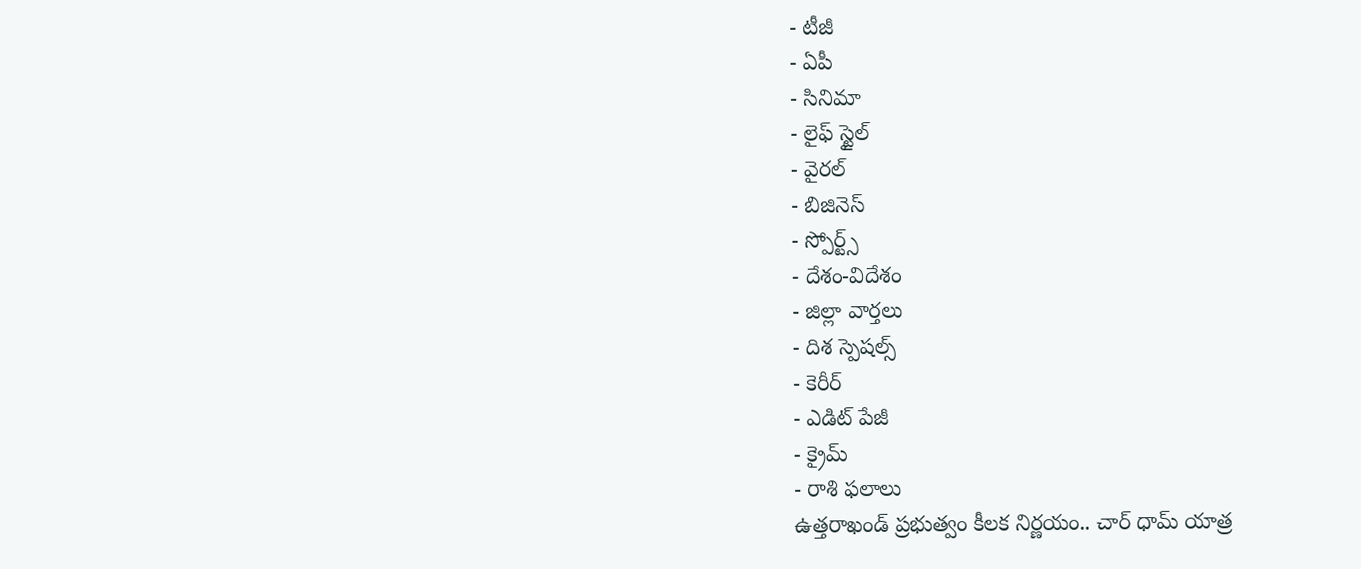- టీజీ
- ఏపీ
- సినిమా
- లైఫ్ స్టైల్
- వైరల్
- బిజినెస్
- స్పోర్ట్స్
- దేశం-విదేశం
- జిల్లా వార్తలు
- దిశ స్పెషల్స్
- కెరీర్
- ఎడిట్ పేజీ
- క్రైమ్
- రాశి ఫలాలు
ఉత్తరాఖండ్ ప్రభుత్వం కీలక నిర్ణయం.. చార్ ధామ్ యాత్ర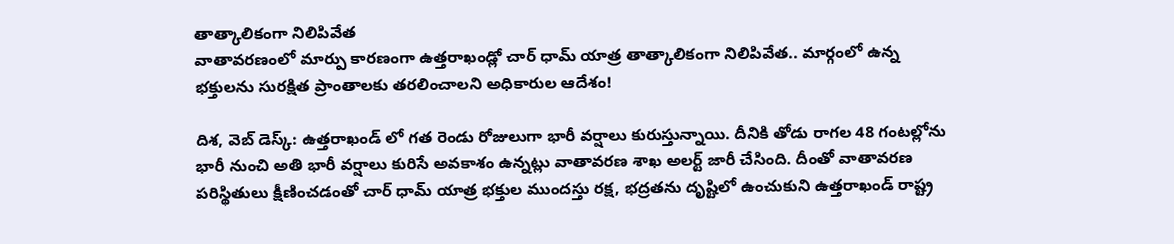తాత్కాలికంగా నిలిపివేత
వాతావరణంలో మార్పు కారణంగా ఉత్తరాఖండ్లో చార్ ధామ్ యాత్ర తాత్కాలికంగా నిలిపివేత.. మార్గంలో ఉన్న భక్తులను సురక్షిత ప్రాంతాలకు తరలించాలని అధికారుల ఆదేశం!

దిశ, వెబ్ డెస్క్: ఉత్తరాఖండ్ లో గత రెండు రోజులుగా భారీ వర్షాలు కురుస్తున్నాయి. దీనికి తోడు రాగల 48 గంటల్లోను భారీ నుంచి అతి భారీ వర్షాలు కురిసే అవకాశం ఉన్నట్లు వాతావరణ శాఖ అలర్ట్ జారీ చేసింది. దీంతో వాతావరణ పరిస్థితులు క్షీణించడంతో చార్ ధామ్ యాత్ర భక్తుల ముందస్తు రక్ష, భద్రతను దృష్టిలో ఉంచుకుని ఉత్తరాఖండ్ రాష్ట్ర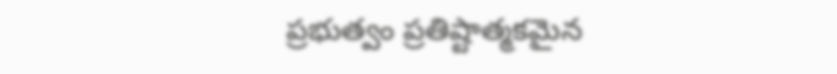ప్రభుత్వం ప్రతిష్టాత్మకమైన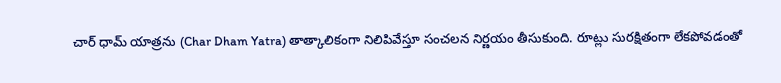చార్ ధామ్ యాత్రను (Char Dham Yatra) తాత్కాలికంగా నిలిపివేస్తూ సంచలన నిర్ణయం తీసుకుంది. రూట్లు సురక్షితంగా లేకపోవడంతో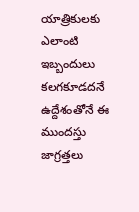యాత్రికులకు ఎలాంటి ఇబ్బందులు కలగకూడదనే ఉద్దేశంతోనే ఈ ముందస్తు జాగ్రత్తలు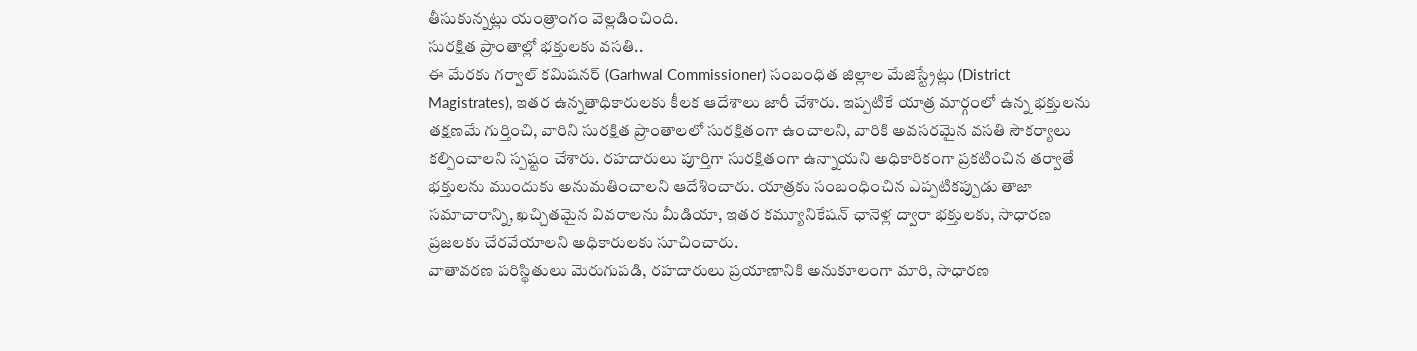తీసుకున్నట్లు యంత్రాంగం వెల్లడించింది.
సురక్షిత ప్రాంతాల్లో భక్తులకు వసతి..
ఈ మేరకు గర్వాల్ కమిషనర్ (Garhwal Commissioner) సంబంధిత జిల్లాల మేజిస్ట్రేట్లు (District Magistrates), ఇతర ఉన్నతాధికారులకు కీలక ఆదేశాలు జారీ చేశారు. ఇప్పటికే యాత్ర మార్గంలో ఉన్న భక్తులను తక్షణమే గుర్తించి, వారిని సురక్షిత ప్రాంతాలలో సురక్షితంగా ఉంచాలని, వారికి అవసరమైన వసతి సౌకర్యాలు కల్పించాలని స్పష్టం చేశారు. రహదారులు పూర్తిగా సురక్షితంగా ఉన్నాయని అధికారికంగా ప్రకటించిన తర్వాతే భక్తులను ముందుకు అనుమతించాలని ఆదేశించారు. యాత్రకు సంబంధించిన ఎప్పటికప్పుడు తాజా సమాచారాన్ని, ఖచ్చితమైన వివరాలను మీడియా, ఇతర కమ్యూనికేషన్ ఛానెళ్ల ద్వారా భక్తులకు, సాధారణ ప్రజలకు చేరవేయాలని అధికారులకు సూచించారు.
వాతావరణ పరిస్థితులు మెరుగుపడి, రహదారులు ప్రయాణానికి అనుకూలంగా మారి, సాధారణ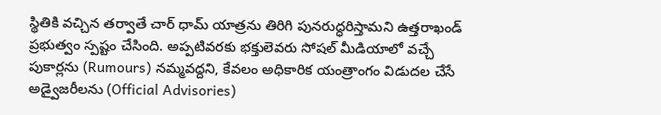స్థితికి వచ్చిన తర్వాతే చార్ ధామ్ యాత్రను తిరిగి పునరుద్ధరిస్తామని ఉత్తరాఖండ్ ప్రభుత్వం స్పష్టం చేసింది. అప్పటివరకు భక్తులెవరు సోషల్ మీడియాలో వచ్చే పుకార్లను (Rumours) నమ్మవద్దని, కేవలం అధికారిక యంత్రాంగం విడుదల చేసే అడ్వైజరీలను (Official Advisories)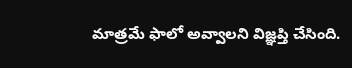మాత్రమే ఫాలో అవ్వాలని విజ్ఞప్తి చేసింది.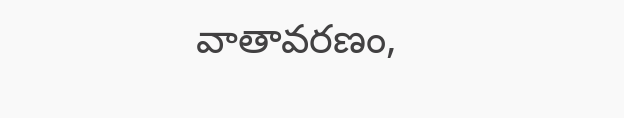వాతావరణం,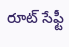రూట్ సేఫ్టీ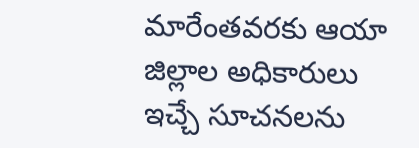మారేంతవరకు ఆయా జిల్లాల అధికారులు ఇచ్చే సూచనలను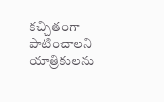కచ్చితంగా పాటించాలని యాత్రికులను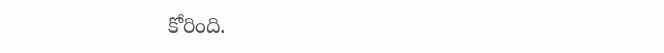కోరింది.